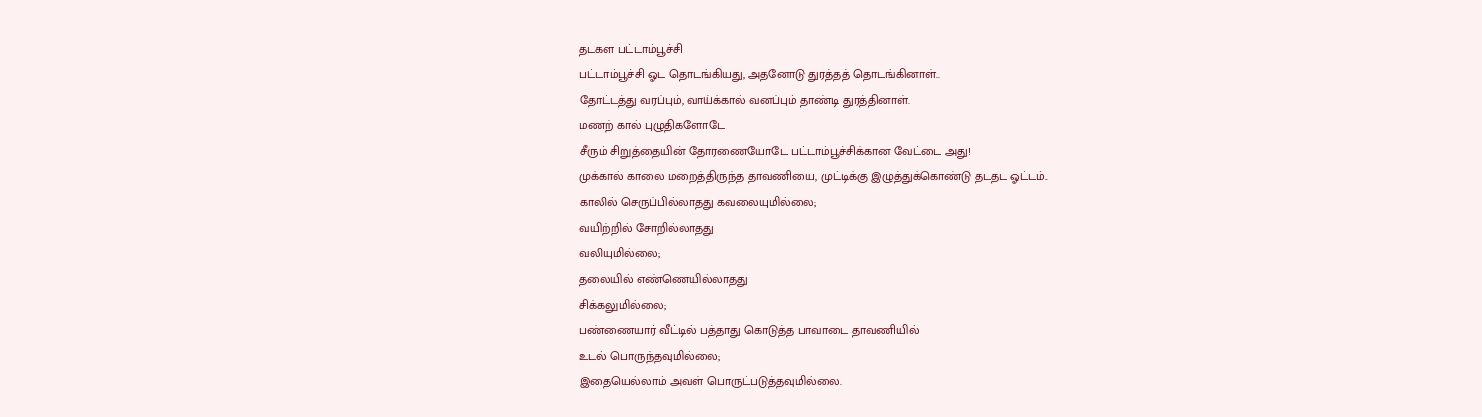தடகள பட்டாம்பூச்சி
பட்டாம்பூச்சி ஓட தொடங்கியது, அதனோடு துரத்தத் தொடங்கினாள்..
தோட்டத்து வரப்பும், வாய்க்கால் வனப்பும் தாண்டி துரத்தினாள்.
மணற் கால் புழுதிகளோடே
சீரும் சிறுத்தையின் தோரணையோடே பட்டாம்பூச்சிக்கான வேட்டை அது!
முக்கால் காலை மறைத்திருந்த தாவணியை, முட்டிக்கு இழுத்துக்கொண்டு தடதட ஓட்டம்..
காலில் செருப்பில்லாதது கவலையுமில்லை;
வயிற்றில் சோறில்லாதது
வலியுமில்லை;
தலையில் எண்ணெயில்லாதது
சிக்கலுமில்லை;
பண்ணையார் வீட்டில் பத்தாது கொடுத்த பாவாடை தாவணியில்
உடல் பொருந்தவுமில்லை;
இதையெல்லாம் அவள் பொருட்படுத்தவுமில்லை.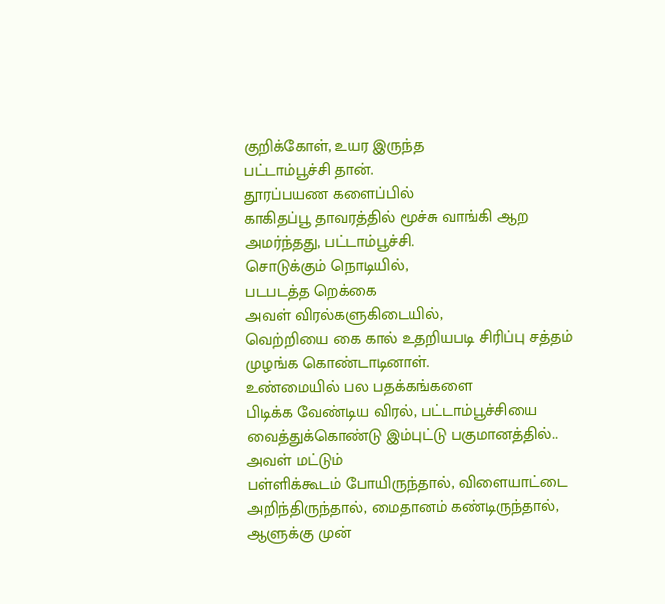குறிக்கோள், உயர இருந்த
பட்டாம்பூச்சி தான்.
தூரப்பயண களைப்பில்
காகிதப்பூ தாவரத்தில் மூச்சு வாங்கி ஆற அமர்ந்தது, பட்டாம்பூச்சி.
சொடுக்கும் நொடியில்,
படபடத்த றெக்கை
அவள் விரல்களுகிடையில்,
வெற்றியை கை கால் உதறியபடி சிரிப்பு சத்தம் முழங்க கொண்டாடினாள்.
உண்மையில் பல பதக்கங்களை
பிடிக்க வேண்டிய விரல், பட்டாம்பூச்சியை வைத்துக்கொண்டு இம்புட்டு பகுமானத்தில்..
அவள் மட்டும்
பள்ளிக்கூடம் போயிருந்தால், விளையாட்டை அறிந்திருந்தால், மைதானம் கண்டிருந்தால்,
ஆளுக்கு முன்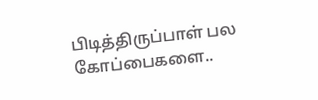பிடித்திருப்பாள் பல கோப்பைகளை..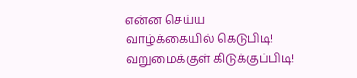என்ன செய்ய
வாழ்க்கையில் கெடுபிடி!
வறுமைக்குள் கிடுக்குப்பிடி!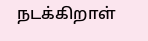நடக்கிறாள்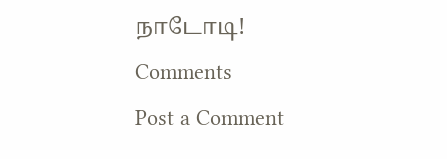நாடோடி!
Comments
Post a Comment